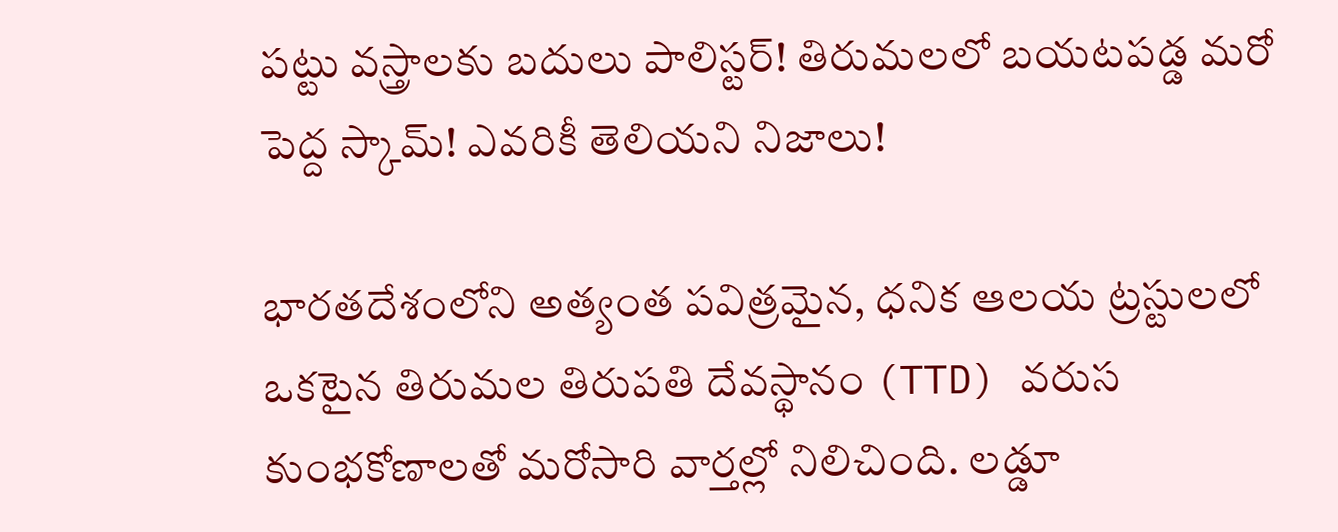పట్టు వస్త్రాలకు బదులు పాలిస్టర్! తిరుమలలో బయటపడ్డ మరో పెద్ద స్కామ్! ఎవరికీ తెలియని నిజాలు!

భారతదేశంలోని అత్యంత పవిత్రమైన, ధనిక ఆలయ ట్రస్టులలో ఒకటైన తిరుమల తిరుపతి దేవస్థానం (TTD) వరుస కుంభకోణాలతో మరోసారి వార్తల్లో నిలిచింది. లడ్డూ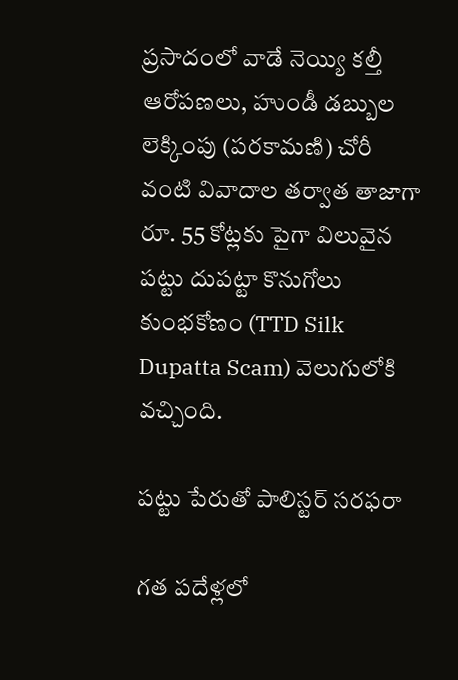ప్రసాదంలో వాడే నెయ్యి కల్తీ ఆరోపణలు, హుండీ డబ్బుల లెక్కింపు (పరకామణి) చోరీ వంటి వివాదాల తర్వాత తాజాగా రూ. 55 కోట్లకు పైగా విలువైన పట్టు దుపట్టా కొనుగోలు కుంభకోణం (TTD Silk Dupatta Scam) వెలుగులోకి వచ్చింది.

పట్టు పేరుతో పాలిస్టర్ సరఫరా

గత పదేళ్లలో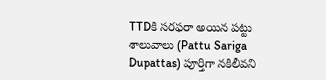TTDకి సరఫరా అయిన పట్టు శాలువాలు (Pattu Sariga Dupattas) పూర్తిగా నకిలీవని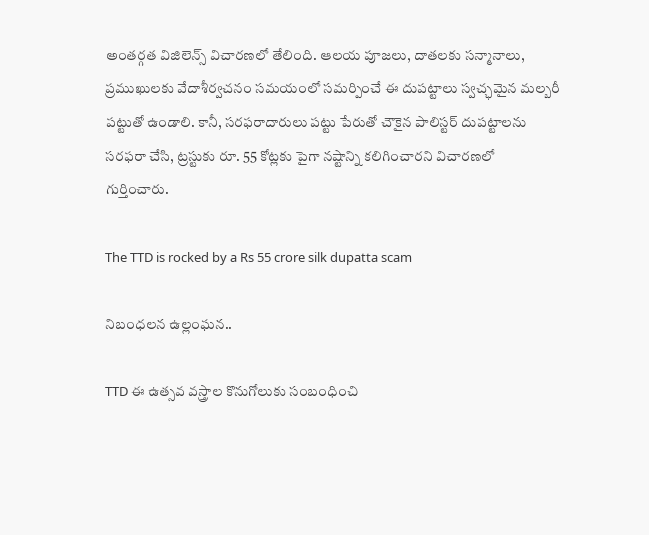అంతర్గత విజిలెన్స్ విచారణలో తేలింది. ఆలయ పూజలు, దాతలకు సన్మానాలు, ప్రముఖులకు వేదాశీర్వచనం సమయంలో సమర్పించే ఈ దుపట్టాలు స్వచ్ఛమైన మల్బరీ పట్టుతో ఉండాలి. కానీ, సరఫరాదారులు పట్టు పేరుతో చౌకైన పాలిస్టర్ దుపట్టాలను సరఫరా చేసి, ట్రస్టుకు రూ. 55 కోట్లకు పైగా నష్టాన్ని కలిగించారని విచారణలో గుర్తించారు.

The TTD is rocked by a Rs 55 crore silk dupatta scam

నిబంధలన ఉల్లంఘన..

TTD ఈ ఉత్సవ వస్త్రాల కొనుగోలుకు సంబంధించి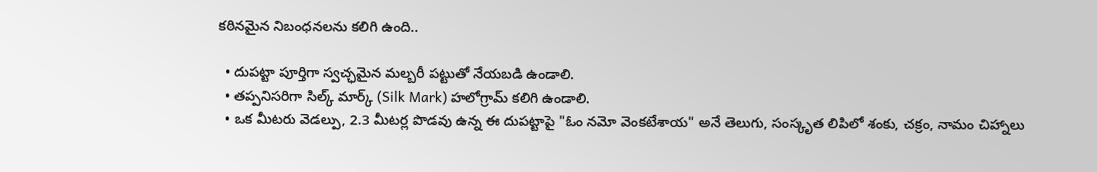కఠినమైన నిబంధనలను కలిగి ఉంది..

  • దుపట్టా పూర్తిగా స్వచ్ఛమైన మల్బరీ పట్టుతో నేయబడి ఉండాలి.
  • తప్పనిసరిగా సిల్క్ మార్క్ (Silk Mark) హలోగ్రామ్ కలిగి ఉండాలి.
  • ఒక మీటరు వెడల్పు, 2.3 మీటర్ల పొడవు ఉన్న ఈ దుపట్టాపై "ఓం నమో వెంకటేశాయ" అనే తెలుగు, సంస్కృత లిపిలో శంకు, చక్రం, నామం చిహ్నాలు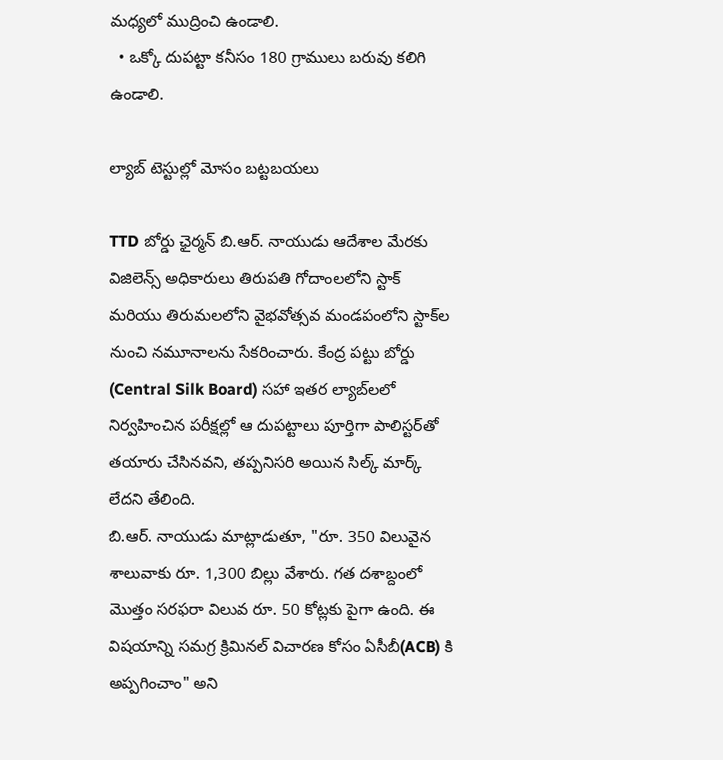మధ్యలో ముద్రించి ఉండాలి.
  • ఒక్కో దుపట్టా కనీసం 180 గ్రాములు బరువు కలిగి ఉండాలి.

ల్యాబ్ టెస్టుల్లో మోసం బట్టబయలు

TTD బోర్డు ఛైర్మన్ బి.ఆర్. నాయుడు ఆదేశాల మేరకు విజిలెన్స్ అధికారులు తిరుపతి గోదాంలలోని స్టాక్ మరియు తిరుమలలోని వైభవోత్సవ మండపంలోని స్టాక్‌ల నుంచి నమూనాలను సేకరించారు. కేంద్ర పట్టు బోర్డు (Central Silk Board) సహా ఇతర ల్యాబ్‌లలో నిర్వహించిన పరీక్షల్లో ఆ దుపట్టాలు పూర్తిగా పాలిస్టర్‌తో తయారు చేసినవని, తప్పనిసరి అయిన సిల్క్ మార్క్ లేదని తేలింది.
బి.ఆర్. నాయుడు మాట్లాడుతూ, "రూ. 350 విలువైన శాలువాకు రూ. 1,300 బిల్లు వేశారు. గత దశాబ్దంలో మొత్తం సరఫరా విలువ రూ. 50 కోట్లకు పైగా ఉంది. ఈ విషయాన్ని సమగ్ర క్రిమినల్ విచారణ కోసం ఏసీబీ(ACB) కి అప్పగించాం" అని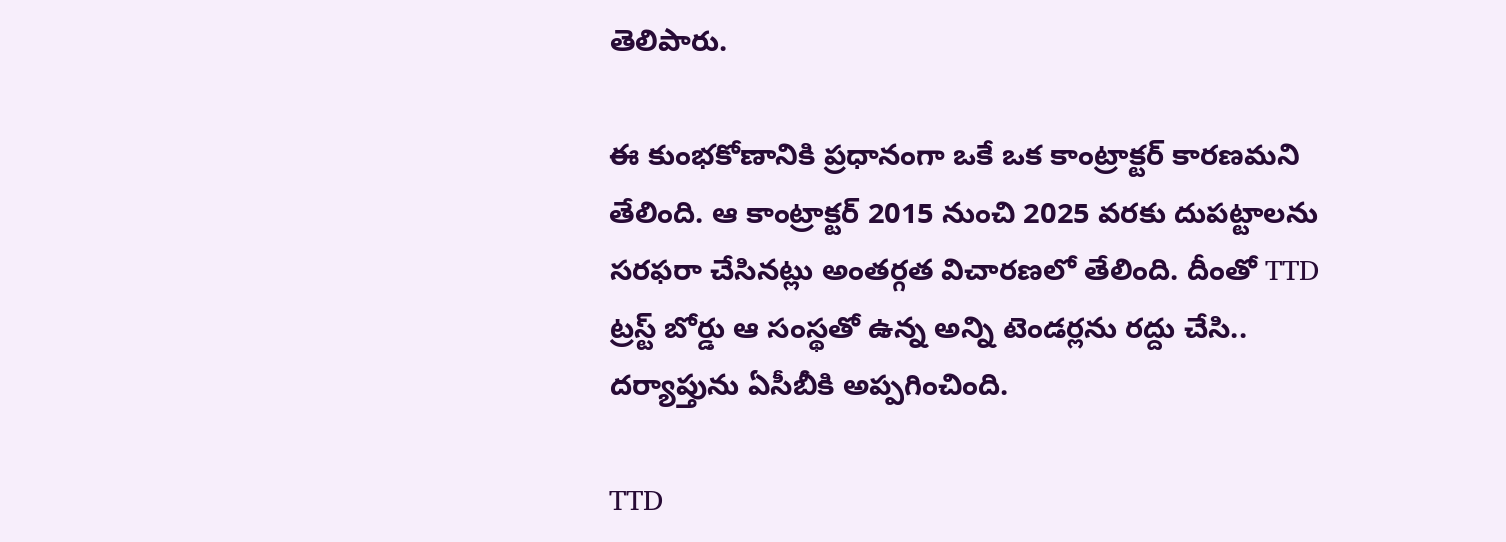తెలిపారు.

ఈ కుంభకోణానికి ప్రధానంగా ఒకే ఒక కాంట్రాక్టర్ కారణమని తేలింది. ఆ కాంట్రాక్టర్ 2015 నుంచి 2025 వరకు దుపట్టాలను సరఫరా చేసినట్లు అంతర్గత విచారణలో తేలింది. దీంతో TTD ట్రస్ట్ బోర్డు ఆ సంస్థతో ఉన్న అన్ని టెండర్లను రద్దు చేసి.. దర్యాప్తును ఏసీబీకి అప్పగించింది.

TTD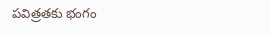పవిత్రతకు భంగం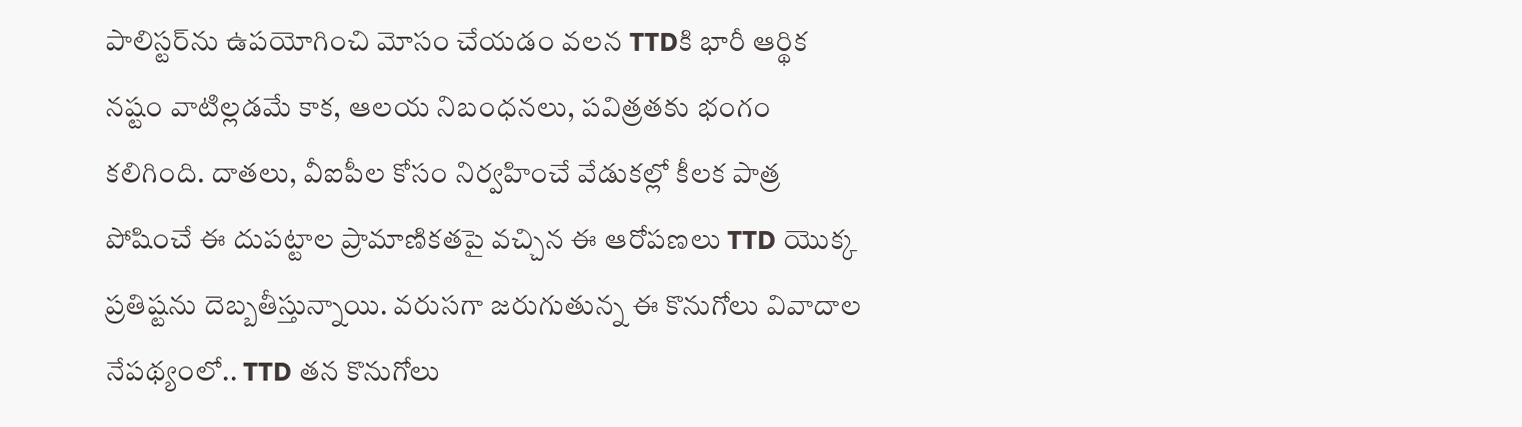పాలిస్టర్‌ను ఉపయోగించి మోసం చేయడం వలన TTDకి భారీ ఆర్థిక నష్టం వాటిల్లడమే కాక, ఆలయ నిబంధనలు, పవిత్రతకు భంగం కలిగింది. దాతలు, వీఐపీల కోసం నిర్వహించే వేడుకల్లో కీలక పాత్ర పోషించే ఈ దుపట్టాల ప్రామాణికతపై వచ్చిన ఈ ఆరోపణలు TTD యొక్క ప్రతిష్టను దెబ్బతీస్తున్నాయి. వరుసగా జరుగుతున్న ఈ కొనుగోలు వివాదాల నేపథ్యంలో.. TTD తన కొనుగోలు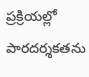ప్రక్రియల్లో పారదర్శకతను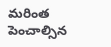మరింత పెంచాల్సిన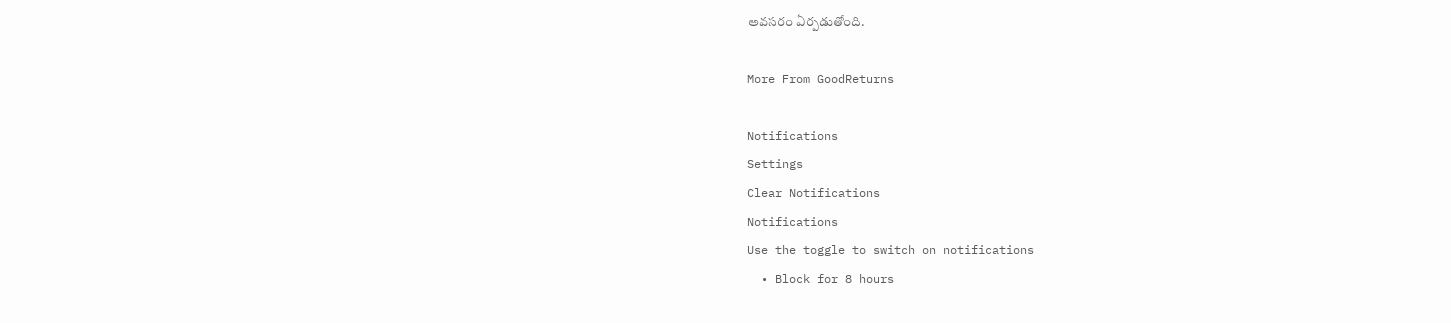అవసరం ఏర్పడుతోంది.

More From GoodReturns

Notifications
Settings
Clear Notifications
Notifications
Use the toggle to switch on notifications
  • Block for 8 hours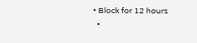• Block for 12 hours
  •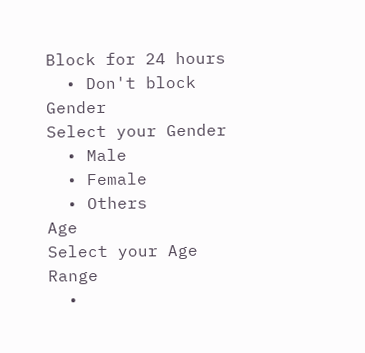Block for 24 hours
  • Don't block
Gender
Select your Gender
  • Male
  • Female
  • Others
Age
Select your Age Range
  •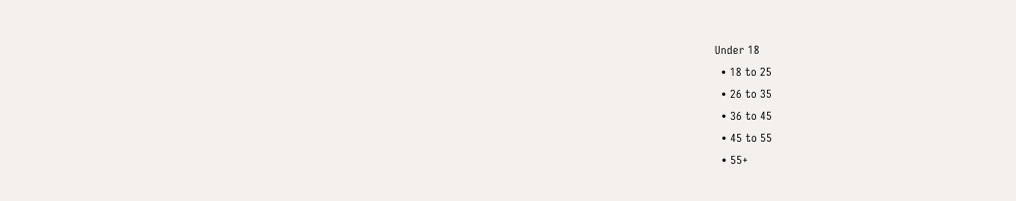Under 18
  • 18 to 25
  • 26 to 35
  • 36 to 45
  • 45 to 55
  • 55+